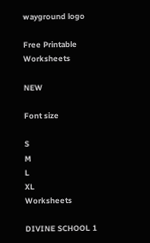wayground logo

Free Printable Worksheets

NEW

Font size

S
M
L
XL
Worksheets

DIVINE SCHOOL 1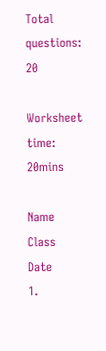Total questions: 20

Worksheet time: 20mins

Name
Class
Date
1.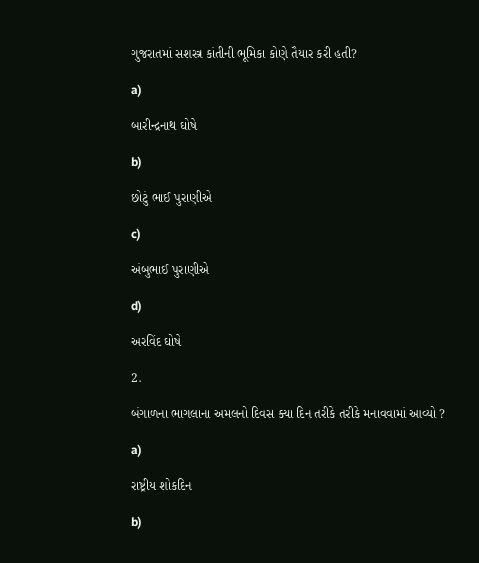ગુજરાતમાં સશસ્ત્ર કાંતીની ભૂમિકા કોણે તૈયાર કરી હતી?

a)

બારીન્દ્રનાથ ઘોષે

b)

છોટું ભાઈ પુરાણીએ

c)

અંબુભાઈ પુરાણીએ

d)

અરવિંદ ઘોષે

2.

બંગાળના ભાગલાના અમલનો દિવસ ક્યા દિન તરીકે તરીકે મનાવવામાં આવ્યો ?

a)

રાષ્ટ્રીય શોકદિન

b)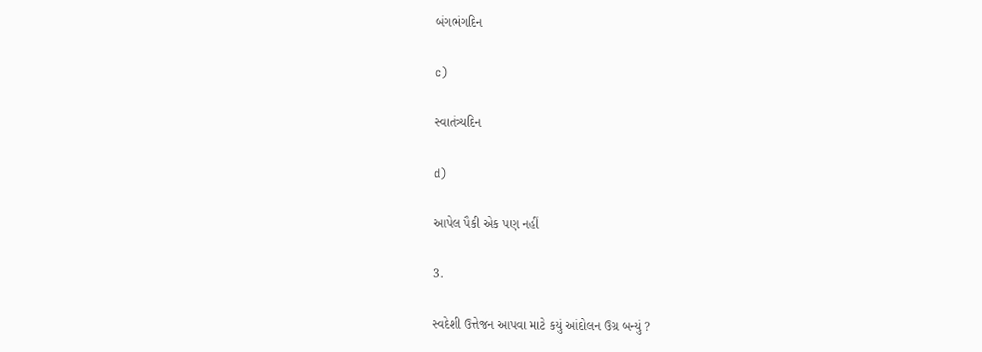બંગભંગદિન

c)

સ્વાતંત્ર્યદિન

d)

આપેલ પૈકી એક પણ નહીં

3.

સ્વદેશી ઉત્તેજન આપવા માટે કયું આંદોલન ઉગ્ર બન્યું ?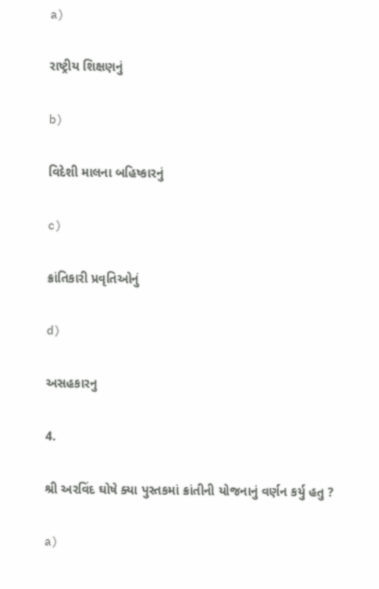a)

રાષ્ટ્રીય શિક્ષણનું

b)

વિદેશી માલના બહિષ્કારનું

c)

ક્રાંતિકારી પ્રવૃતિઓનું

d)

અસહકારનુ

4.

શ્રી અરવિંદ ઘોષે ક્યા પુસ્તકમાં ક્રાંતીની યોજનાનું વર્ણન કર્યુ હતુ ?

a)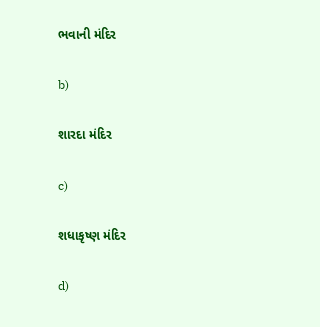ભવાની મંદિર

b)

શારદા મંદિર

c)

શધાકૃષ્ણ મંદિર

d)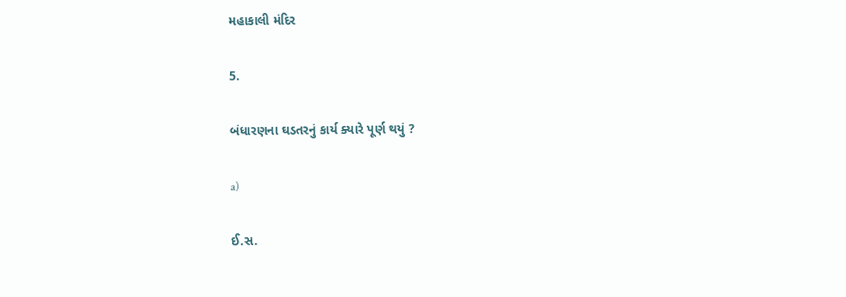મહાકાલી મંદિર

5.

બંધારણના ઘડતરનું કાર્ય ક્યારે પૂર્ણ થયું ?

a)

ઈ.સ.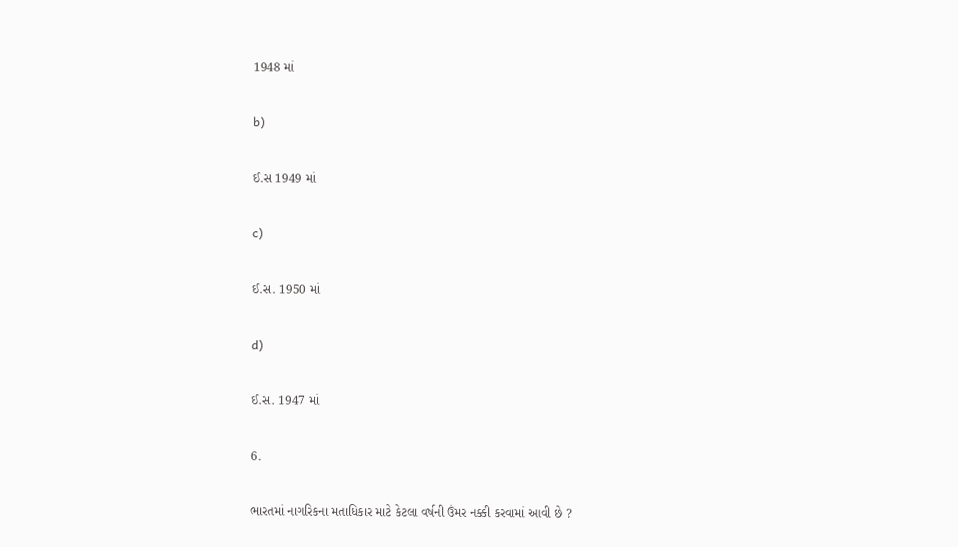1948 માં

b)

ઈ.સ 1949 માં

c)

ઈ.સ. 1950 માં

d)

ઈ.સ. 1947 માં

6.

ભારતમાં નાગરિકના મતાધિકાર માટે કેટલા વર્ષની ઉંમર નક્કી કરવામાં આવી છે ?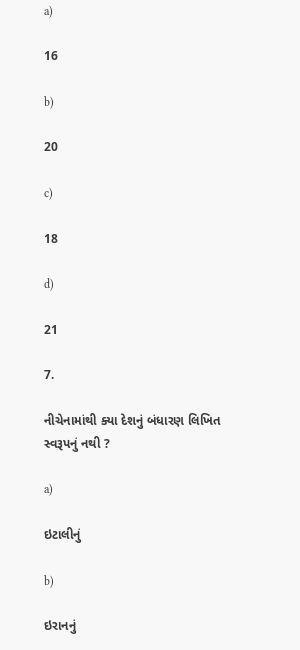a)

16

b)

20

c)

18

d)

21

7.

નીચેનામાંથી ક્યા દેશનું બંધારણ લિખિત સ્વરૂપનું નથી ?

a)

ઇટાલીનું

b)

ઇરાનનું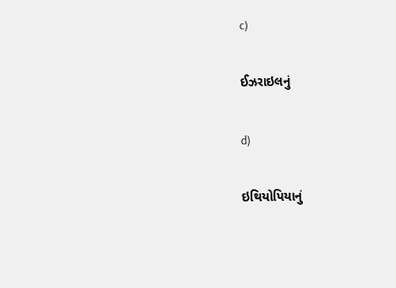c)

ઈઝરાઇલનું

d)

ઇથિયોપિયાનું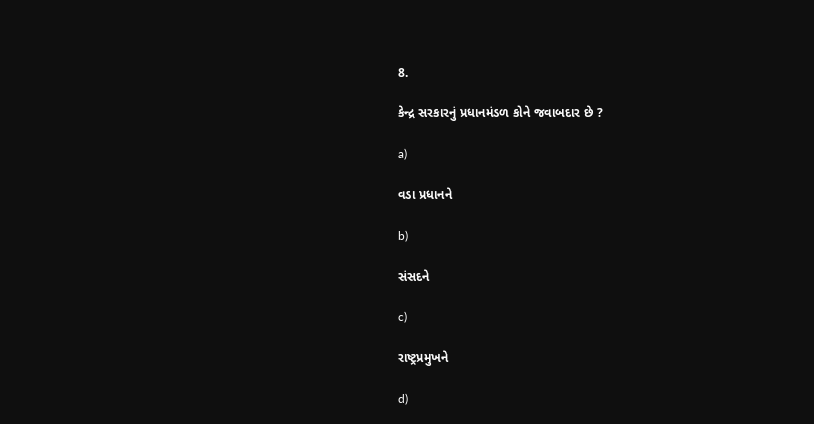8.

કેન્દ્ર સરકારનું પ્રધાનમંડળ કોને જવાબદાર છે ?

a)

વડા પ્રધાનને

b)

સંસદને

c)

રાષ્ટ્રપ્રમુખને

d)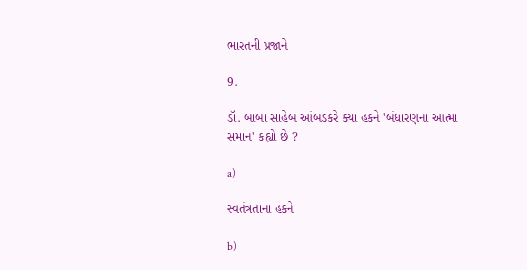ભારતની પ્રજાને

9.

ડૉ. બાબા સાહેબ આંબડકરે ક્યા હકને 'બંધારણના આત્મા સમાન' કહ્યો છે ?

a)

સ્વતંત્રતાના હકને

b)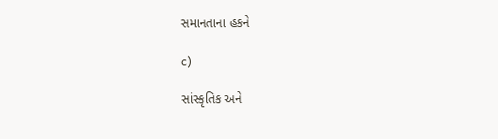સમાનતાના હકને

c)

સાંસ્કૃતિક અને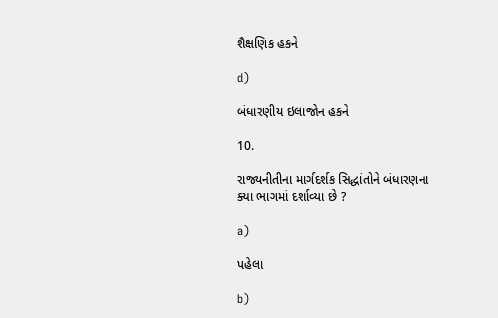શૈક્ષણિક હકને

d)

બંધારણીય ઇલાજોન હકને

10.

રાજ્યનીતીના માર્ગદર્શક સિદ્ધાંતોને બંધારણના ક્યા ભાગમાં દર્શાવ્યા છે ?

a)

પહેલા

b)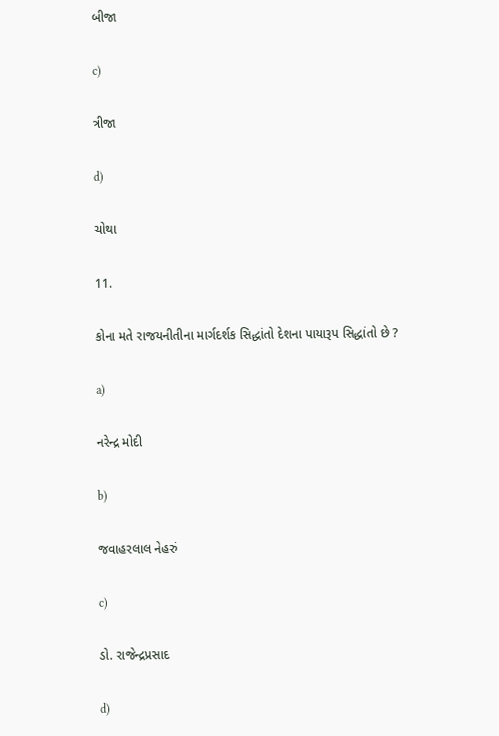બીજા

c)

ત્રીજા

d)

ચોથા

11.

કોના મતે રાજયનીતીના માર્ગદર્શક સિદ્ધાંતો દેશના પાયારૂપ સિદ્ધાંતો છે ?

a)

નરેન્દ્ર મોદી

b)

જવાહરલાલ નેહરું

c)

ડો. રાજેન્દ્રપ્રસાદ

d)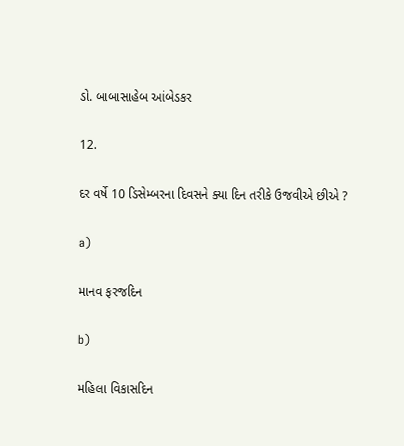ડો. બાબાસાહેબ આંબેડકર

12.

દર વર્ષે 10 ડિસેમ્બરના દિવસને ક્યા દિન તરીકે ઉજવીએ છીએ ?

a)

માનવ ફરજદિન

b)

મહિલા વિકાસદિન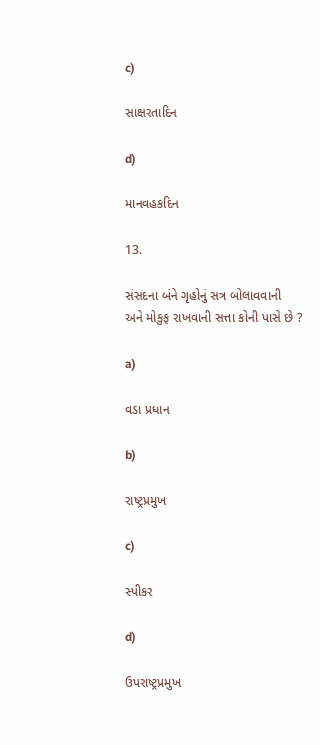c)

સાક્ષરતાદિન

d)

માનવહકદિન

13.

સંસદના બંને ગૃહોનું સત્ર બોલાવવાની અને મોકુફ રાખવાની સત્તા કોની પાસે છે ?

a)

વડા પ્રધાન

b)

રાષ્ટ્રપ્રમુખ

c)

સ્પીકર

d)

ઉપરાષ્ટ્રપ્રમુખ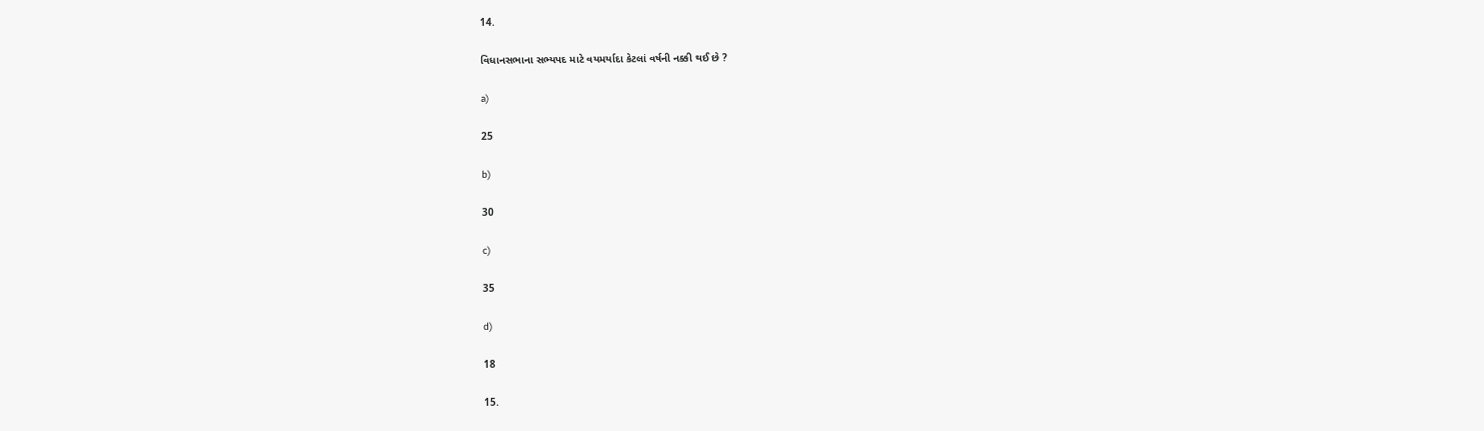14.

વિધાનસભાના સભ્યપદ માટે વયમર્યાદા કેટલાં વર્ષની નક્કી થઈ છે ?

a)

25

b)

30

c)

35

d)

18

15.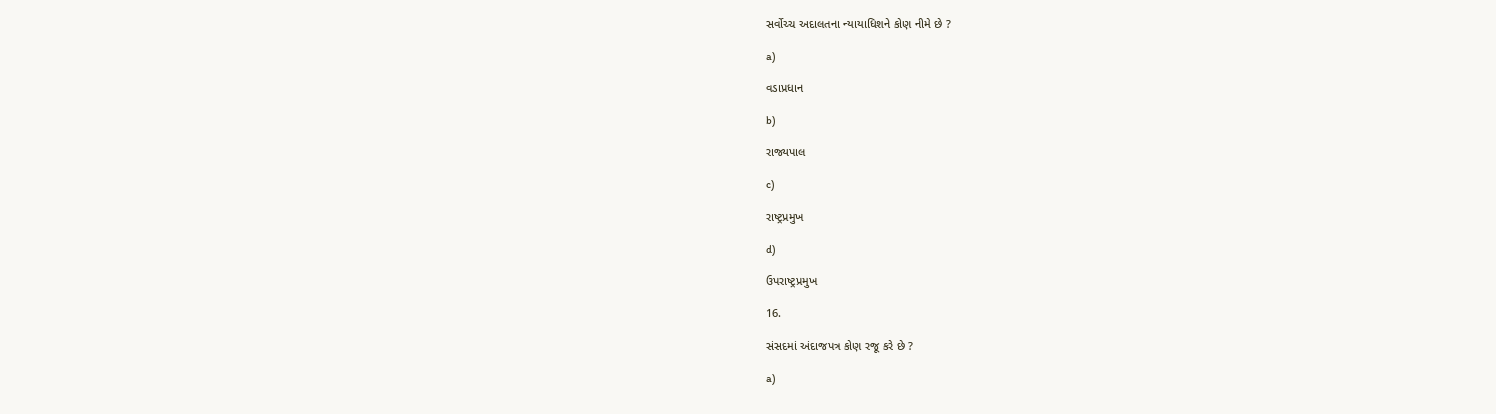સર્વોચ્ચ અદાલતના ન્યાયાધિશને કોણ નીમે છે ?

a)

વડાપ્રધાન

b)

રાજ્યપાલ

c)

રાષ્ટ્રપ્રમુખ

d)

ઉપરાષ્ટ્રપ્રમુખ

16.

સંસદમાં અંદાજપત્ર કોણ રજૂ કરે છે ?

a)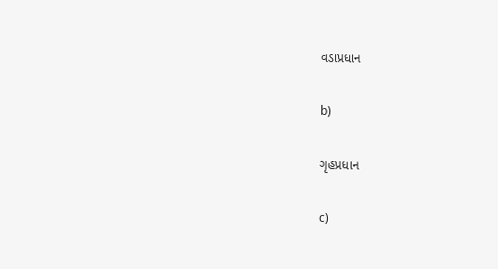વડાપ્રધાન

b)

ગૃહપ્રધાન

c)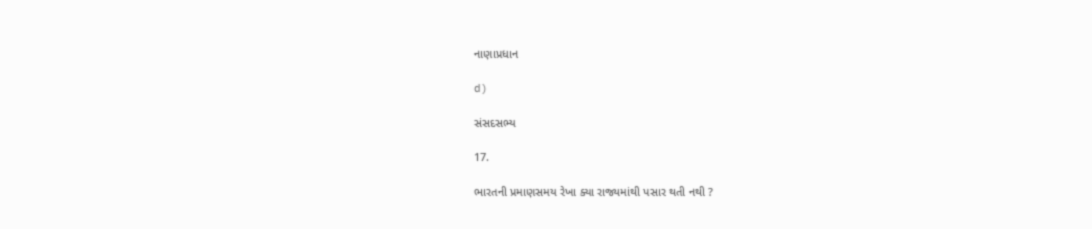નાણાપ્રધાન

d)

સંસદસભ્ય

17.

ભારતની પ્રમાણસમય રેખા ક્યા રાજ્યમાંથી પસાર થતી નથી ?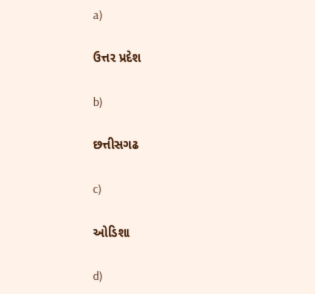a)

ઉત્તર પ્રદેશ

b)

છત્તીસગઢ

c)

ઓડિશા

d)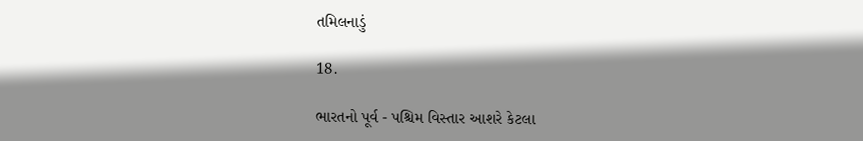તમિલનાડું

18.

ભારતનો પૂર્વ - પશ્ચિમ વિસ્તાર આશરે કેટલા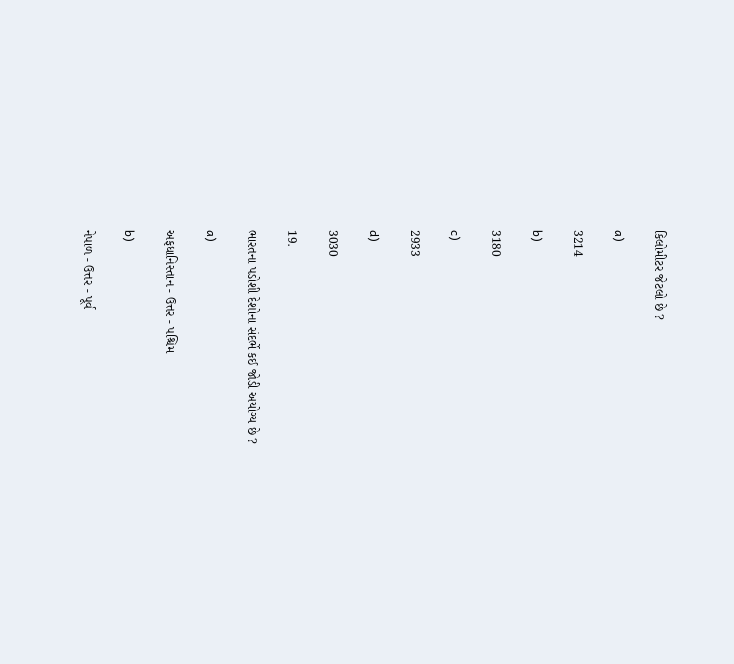કિલોમીટર જેટલો છે ?

a)

3214

b)

3180

c)

2933

d)

3030

19.

ભારતના પડોશી દેશોના સંદર્ભે કઈ જોડી અયોગ્ય છે ?

a)

અફધાનિસ્તાન - ઉત્તર - પશ્ચિમ

b)

નેપાળ - ઉત્તર - પૂર્વ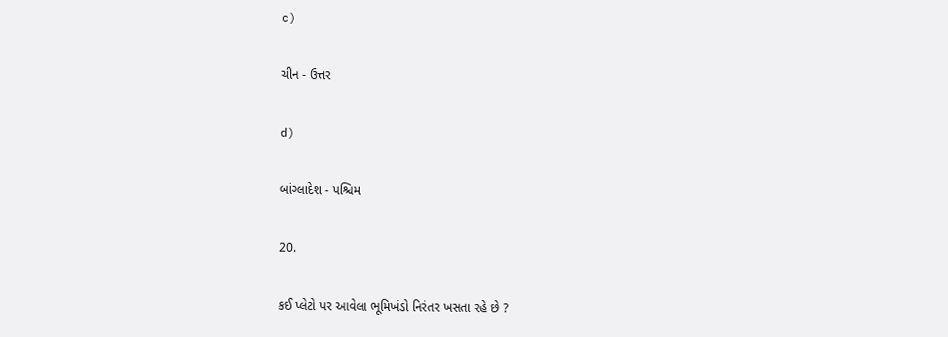c)

ચીન - ઉત્તર

d)

બાંગ્લાદેશ - પશ્ચિમ

20.

કઈ પ્લેટો પર આવેલા ભૂમિખંડો નિરંતર ખસતા રહે છે ?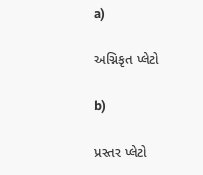a)

અગ્નિકૃત પ્લેટો

b)

પ્રસ્તર પ્લેટો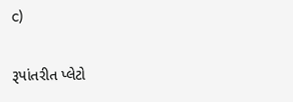c)

રૂપાંતરીત પ્લેટો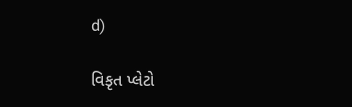d)

વિકૃત પ્લેટો